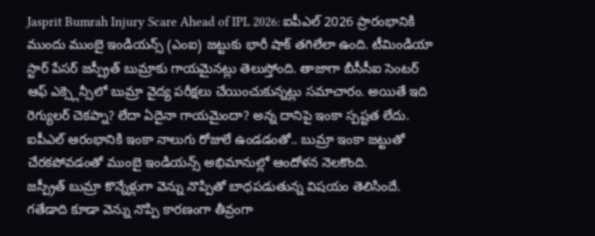Jasprit Bumrah Injury Scare Ahead of IPL 2026: ఐపీఎల్ 2026 ప్రారంభానికి ముందు ముంబై ఇండియన్స్ (ఎంఐ) జట్టుకు భారీ షాక్ తగిలేలా ఉంది. టీమిండియా స్టార్ పేసర్ జస్ప్రీత్ బుమ్రాకు గాయమైనట్లు తెలుస్తోంది. తాజాగా బీసీసీఐ సెంటర్ ఆఫ్ ఎక్స్లెన్సీలో బుమ్రా వైద్య పరీక్షలు చేయించుకున్నట్లు సమాచారం. అయితే ఇది రెగ్యులర్ చెకప్నా? లేదా ఏదైనా గాయమైందా? అన్న దానిపై ఇంకా స్పష్టత లేదు. ఐపీఎల్ ఆరంభానికి ఇంకా నాలుగు రోజులే ఉండడంతో.. బుమ్రా ఇంకా జట్టుతో చేరకపోవడంతో ముంబై ఇండియన్స్ అభిమానుల్లో ఆందోళన నెలకొంది.
జస్ప్రీత్ బుమ్రా కొన్నేళ్లుగా వెన్ను నొప్పితో బాధపడుతున్న విషయం తెలిసిందే. గతేడాది కూడా వెన్ను నొప్పి కారణంగా తీవ్రంగా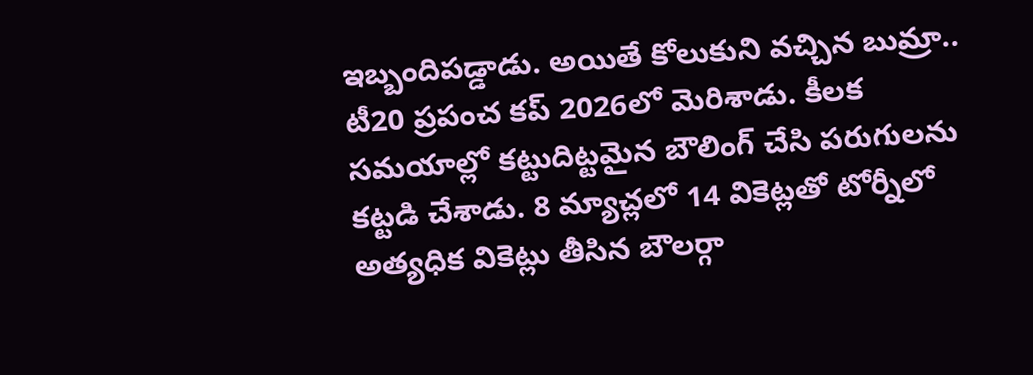ఇబ్బందిపడ్డాడు. అయితే కోలుకుని వచ్చిన బుమ్రా.. టీ20 ప్రపంచ కప్ 2026లో మెరిశాడు. కీలక సమయాల్లో కట్టుదిట్టమైన బౌలింగ్ చేసి పరుగులను కట్టడి చేశాడు. 8 మ్యాచ్లలో 14 వికెట్లతో టోర్నీలో అత్యధిక వికెట్లు తీసిన బౌలర్గా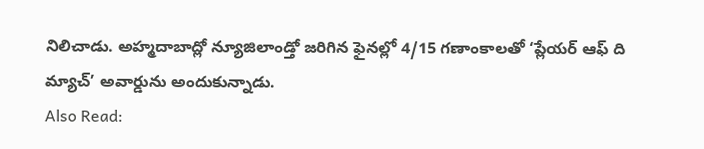నిలిచాడు. అహ్మదాబాద్లో న్యూజిలాండ్తో జరిగిన ఫైనల్లో 4/15 గణాంకాలతో ‘ప్లేయర్ ఆఫ్ ది మ్యాచ్’ అవార్డును అందుకున్నాడు.
Also Read: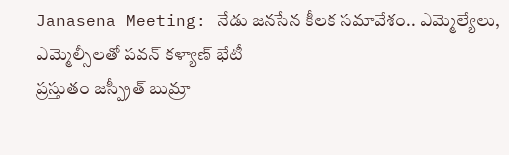Janasena Meeting: నేడు జనసేన కీలక సమావేశం.. ఎమ్మెల్యేలు, ఎమ్మెల్సీలతో పవన్ కళ్యాణ్ భేటీ
ప్రస్తుతం జస్ప్రీత్ బుమ్రా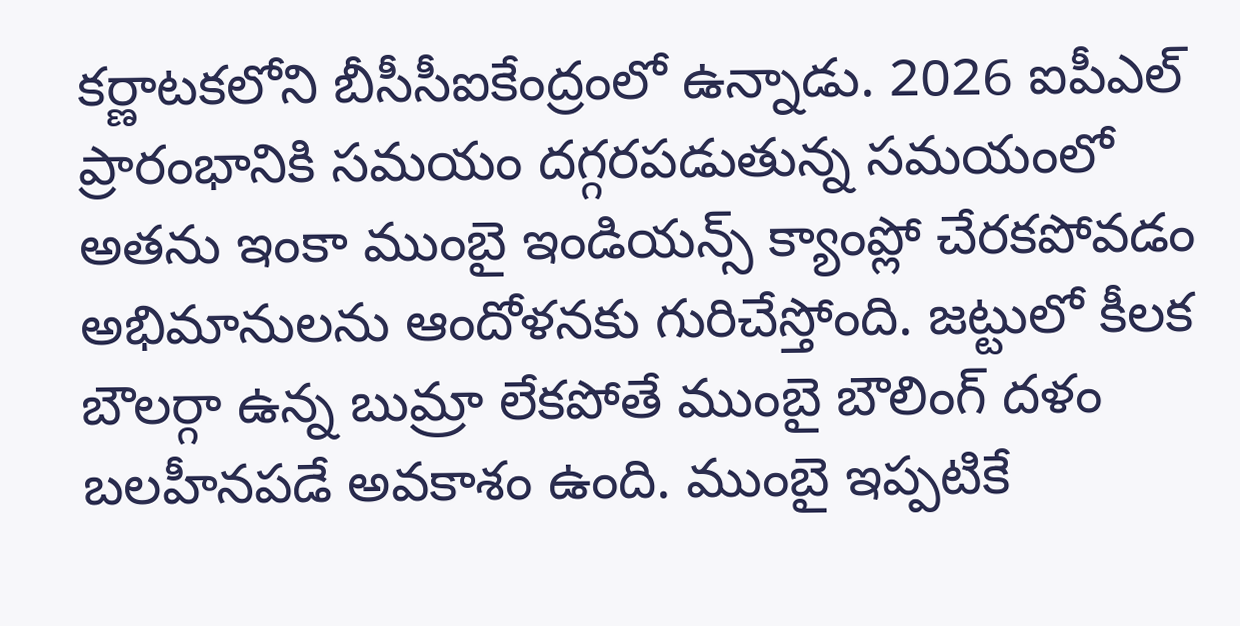కర్ణాటకలోని బీసీసీఐకేంద్రంలో ఉన్నాడు. 2026 ఐపీఎల్ ప్రారంభానికి సమయం దగ్గరపడుతున్న సమయంలో అతను ఇంకా ముంబై ఇండియన్స్ క్యాంప్లో చేరకపోవడం అభిమానులను ఆందోళనకు గురిచేస్తోంది. జట్టులో కీలక బౌలర్గా ఉన్న బుమ్రా లేకపోతే ముంబై బౌలింగ్ దళం బలహీనపడే అవకాశం ఉంది. ముంబై ఇప్పటికే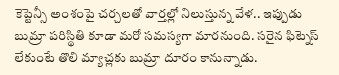కెప్టెన్సీ అంశంపై చర్చలతో వార్తల్లో నిలుస్తున్న వేళ.. ఇప్పుడు బుమ్రా పరిస్థితి కూడా మరో సమస్యగా మారనుంది. సరైన ఫిట్నెస్ లేకుంటే తొలి మ్యాచ్లకు బుమ్రా దూరం కానున్నాడు.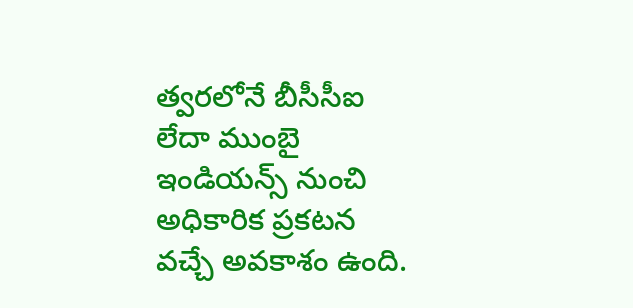త్వరలోనే బీసీసీఐ లేదా ముంబై ఇండియన్స్ నుంచి అధికారిక ప్రకటన వచ్చే అవకాశం ఉంది.